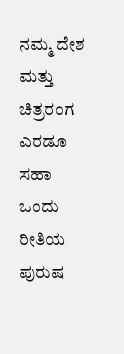ನಮ್ಮ ದೇಶ ಮತ್ತು ಚಿತ್ರರಂಗ ಎರಡೂ ಸಹಾ ಒಂದು ರೀತಿಯ ಪುರುಷ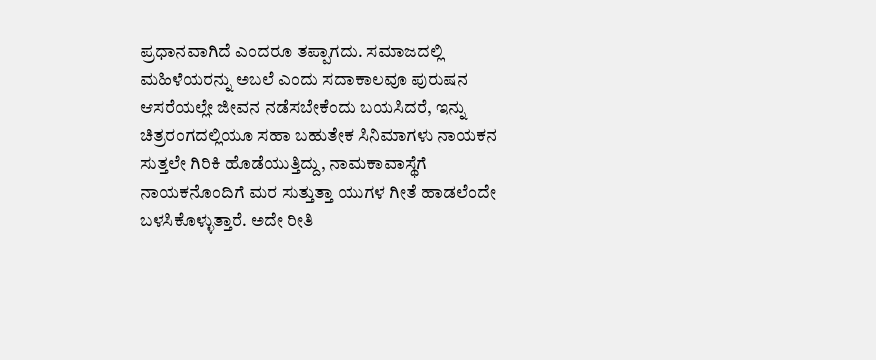ಪ್ರಧಾನವಾಗಿದೆ ಎಂದರೂ ತಪ್ಪಾಗದು. ಸಮಾಜದಲ್ಲಿ ಮಹಿಳೆಯರನ್ನು ಅಬಲೆ ಎಂದು ಸದಾಕಾಲವೂ ಪುರುಷನ ಆಸರೆಯಲ್ಲೇ ಜೀವನ ನಡೆಸಬೇಕೆಂದು ಬಯಸಿದರೆ, ಇನ್ನು ಚಿತ್ರರಂಗದಲ್ಲಿಯೂ ಸಹಾ ಬಹುತೇಕ ಸಿನಿಮಾಗಳು ನಾಯಕನ ಸುತ್ತಲೇ ಗಿರಿಕಿ ಹೊಡೆಯುತ್ತಿದ್ದು, ನಾಮಕಾವಾಸ್ಥೆಗೆ ನಾಯಕನೊಂದಿಗೆ ಮರ ಸುತ್ತುತ್ತಾ ಯುಗಳ ಗೀತೆ ಹಾಡಲೆಂದೇ ಬಳಸಿಕೊಳ್ಳುತ್ತಾರೆ. ಅದೇ ರೀತಿ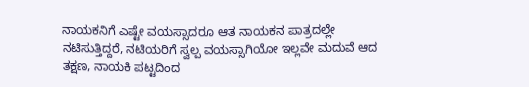ನಾಯಕನಿಗೆ ಎಷ್ಟೇ ವಯಸ್ಸಾದರೂ ಆತ ನಾಯಕನ ಪಾತ್ರದಲ್ಲೇ ನಟಿಸುತ್ತಿದ್ದರೆ, ನಟಿಯರಿಗೆ ಸ್ವಲ್ಪ ವಯಸ್ಸಾಗಿಯೋ ಇಲ್ಲವೇ ಮದುವೆ ಆದ ತಕ್ಷಣ, ನಾಯಕಿ ಪಟ್ಟದಿಂದ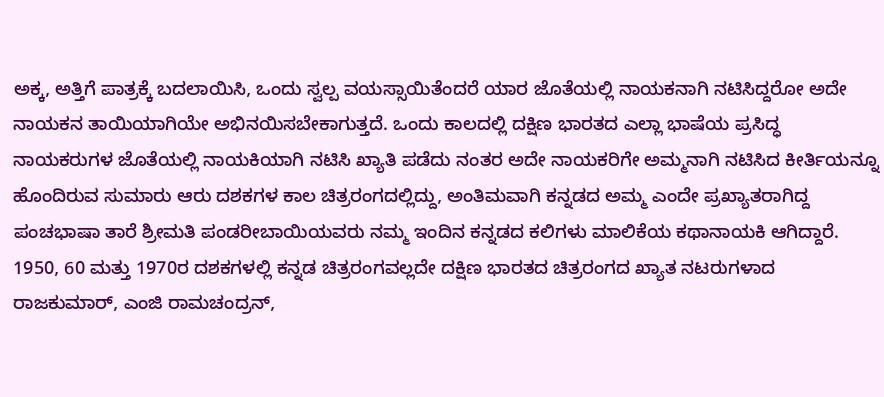ಅಕ್ಕ, ಅತ್ತಿಗೆ ಪಾತ್ರಕ್ಕೆ ಬದಲಾಯಿಸಿ, ಒಂದು ಸ್ವಲ್ಪ ವಯಸ್ಸಾಯಿತೆಂದರೆ ಯಾರ ಜೊತೆಯಲ್ಲಿ ನಾಯಕನಾಗಿ ನಟಿಸಿದ್ದರೋ ಅದೇ ನಾಯಕನ ತಾಯಿಯಾಗಿಯೇ ಅಭಿನಯಿಸಬೇಕಾಗುತ್ತದೆ. ಒಂದು ಕಾಲದಲ್ಲಿ ದಕ್ಷಿಣ ಭಾರತದ ಎಲ್ಲಾ ಭಾಷೆಯ ಪ್ರಸಿದ್ಧ ನಾಯಕರುಗಳ ಜೊತೆಯಲ್ಲಿ ನಾಯಕಿಯಾಗಿ ನಟಿಸಿ ಖ್ಯಾತಿ ಪಡೆದು ನಂತರ ಅದೇ ನಾಯಕರಿಗೇ ಅಮ್ಮನಾಗಿ ನಟಿಸಿದ ಕೀರ್ತಿಯನ್ನೂ ಹೊಂದಿರುವ ಸುಮಾರು ಆರು ದಶಕಗಳ ಕಾಲ ಚಿತ್ರರಂಗದಲ್ಲಿದ್ದು, ಅಂತಿಮವಾಗಿ ಕನ್ನಡದ ಅಮ್ಮ ಎಂದೇ ಪ್ರಖ್ಯಾತರಾಗಿದ್ದ ಪಂಚಭಾಷಾ ತಾರೆ ಶ್ರೀಮತಿ ಪಂಡರೀಬಾಯಿಯವರು ನಮ್ಮ ಇಂದಿನ ಕನ್ನಡದ ಕಲಿಗಳು ಮಾಲಿಕೆಯ ಕಥಾನಾಯಕಿ ಆಗಿದ್ದಾರೆ.
1950, 60 ಮತ್ತು 1970ರ ದಶಕಗಳಲ್ಲಿ ಕನ್ನಡ ಚಿತ್ರರಂಗವಲ್ಲದೇ ದಕ್ಷಿಣ ಭಾರತದ ಚಿತ್ರರಂಗದ ಖ್ಯಾತ ನಟರುಗಳಾದ ರಾಜಕುಮಾರ್, ಎಂಜಿ ರಾಮಚಂದ್ರನ್,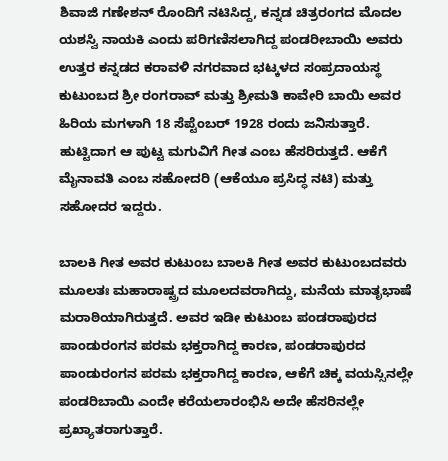ಶಿವಾಜಿ ಗಣೇಶನ್ ರೊಂದಿಗೆ ನಟಿಸಿದ್ದ, ಕನ್ನಡ ಚಿತ್ರರಂಗದ ಮೊದಲ ಯಶಸ್ವಿ ನಾಯಕಿ ಎಂದು ಪರಿಗಣಿಸಲಾಗಿದ್ದ ಪಂಡರೀಬಾಯಿ ಅವರು ಉತ್ತರ ಕನ್ನಡದ ಕರಾವಳಿ ನಗರವಾದ ಭಟ್ಕಳದ ಸಂಪ್ರದಾಯಸ್ಥ ಕುಟುಂಬದ ಶ್ರೀ ರಂಗರಾವ್ ಮತ್ತು ಶ್ರೀಮತಿ ಕಾವೇರಿ ಬಾಯಿ ಅವರ ಹಿರಿಯ ಮಗಳಾಗಿ 18 ಸೆಪ್ಟೆಂಬರ್ 1928 ರಂದು ಜನಿಸುತ್ತಾರೆ. ಹುಟ್ಟಿದಾಗ ಆ ಪುಟ್ಟ ಮಗುವಿಗೆ ಗೀತ ಎಂಬ ಹೆಸರಿರುತ್ತದೆ. ಆಕೆಗೆ ಮೈನಾವತಿ ಎಂಬ ಸಹೋದರಿ (ಆಕೆಯೂ ಪ್ರಸಿದ್ಧ ನಟಿ) ಮತ್ತು ಸಹೋದರ ಇದ್ದರು.

ಬಾಲಕಿ ಗೀತ ಅವರ ಕುಟುಂಬ ಬಾಲಕಿ ಗೀತ ಅವರ ಕುಟುಂಬದವರು ಮೂಲತಃ ಮಹಾರಾಷ್ಟ್ರದ ಮೂಲದವರಾಗಿದ್ದು, ಮನೆಯ ಮಾತೃಭಾಷೆ ಮರಾಠಿಯಾಗಿರುತ್ತದೆ. ಅವರ ಇಡೀ ಕುಟುಂಬ ಪಂಡರಾಪುರದ ಪಾಂಡುರಂಗನ ಪರಮ ಭಕ್ತರಾಗಿದ್ದ ಕಾರಣ, ಪಂಡರಾಪುರದ ಪಾಂಡುರಂಗನ ಪರಮ ಭಕ್ತರಾಗಿದ್ದ ಕಾರಣ, ಆಕೆಗೆ ಚಿಕ್ಕ ವಯಸ್ಸಿನಲ್ಲೇ ಪಂಡರಿಬಾಯಿ ಎಂದೇ ಕರೆಯಲಾರಂಭಿಸಿ ಅದೇ ಹೆಸರಿನಲ್ಲೇ ಪ್ರಖ್ಯಾತರಾಗುತ್ತಾರೆ.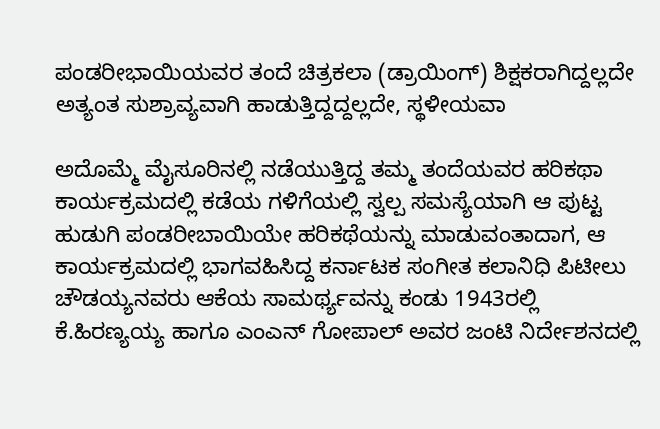ಪಂಡರೀಭಾಯಿಯವರ ತಂದೆ ಚಿತ್ರಕಲಾ (ಡ್ರಾಯಿಂಗ್) ಶಿಕ್ಷಕರಾಗಿದ್ದಲ್ಲದೇ ಅತ್ಯಂತ ಸುಶ್ರಾವ್ಯವಾಗಿ ಹಾಡುತ್ತಿದ್ದದ್ದಲ್ಲದೇ, ಸ್ಥಳೀಯವಾ

ಅದೊಮ್ಮೆ ಮೈಸೂರಿನಲ್ಲಿ ನಡೆಯುತ್ತಿದ್ದ ತಮ್ಮ ತಂದೆಯವರ ಹರಿಕಥಾ ಕಾರ್ಯಕ್ರಮದಲ್ಲಿ ಕಡೆಯ ಗಳಿಗೆಯಲ್ಲಿ ಸ್ವಲ್ಪ ಸಮಸ್ಯೆಯಾಗಿ ಆ ಪುಟ್ಟ ಹುಡುಗಿ ಪಂಡರೀಬಾಯಿಯೇ ಹರಿಕಥೆಯನ್ನು ಮಾಡುವಂತಾದಾಗ, ಆ ಕಾರ್ಯಕ್ರಮದಲ್ಲಿ ಭಾಗವಹಿಸಿದ್ದ ಕರ್ನಾಟಕ ಸಂಗೀತ ಕಲಾನಿಧಿ ಪಿಟೀಲು ಚೌಡಯ್ಯನವರು ಆಕೆಯ ಸಾಮರ್ಥ್ಯವನ್ನು ಕಂಡು 1943ರಲ್ಲಿ ಕೆ.ಹಿರಣ್ಯಯ್ಯ ಹಾಗೂ ಎಂಎನ್ ಗೋಪಾಲ್ ಅವರ ಜಂಟಿ ನಿರ್ದೇಶನದಲ್ಲಿ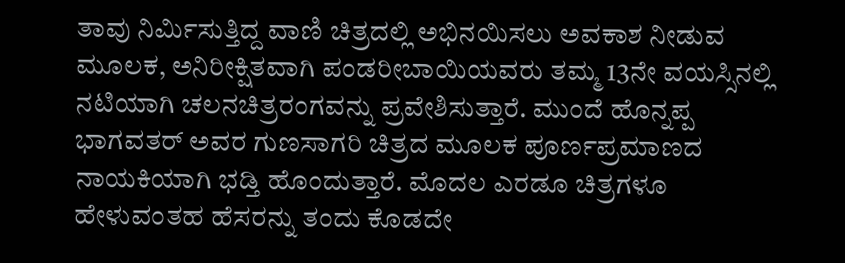ತಾವು ನಿರ್ಮಿಸುತ್ತಿದ್ದ ವಾಣಿ ಚಿತ್ರದಲ್ಲಿ ಅಭಿನಯಿಸಲು ಅವಕಾಶ ನೀಡುವ ಮೂಲಕ, ಅನಿರೀಕ್ಷಿತವಾಗಿ ಪಂಡರೀಬಾಯಿಯವರು ತಮ್ಮ 13ನೇ ವಯಸ್ಸಿನಲ್ಲಿ ನಟಿಯಾಗಿ ಚಲನಚಿತ್ರರಂಗವನ್ನು ಪ್ರವೇಶಿಸುತ್ತಾರೆ. ಮುಂದೆ ಹೊನ್ನಪ್ಪ ಭಾಗವತರ್ ಅವರ ಗುಣಸಾಗರಿ ಚಿತ್ರದ ಮೂಲಕ ಪೂರ್ಣಪ್ರಮಾಣದ ನಾಯಕಿಯಾಗಿ ಭಡ್ತಿ ಹೊಂದುತ್ತಾರೆ. ಮೊದಲ ಎರಡೂ ಚಿತ್ರಗಳೂ ಹೇಳುವಂತಹ ಹೆಸರನ್ನು ತಂದು ಕೊಡದೇ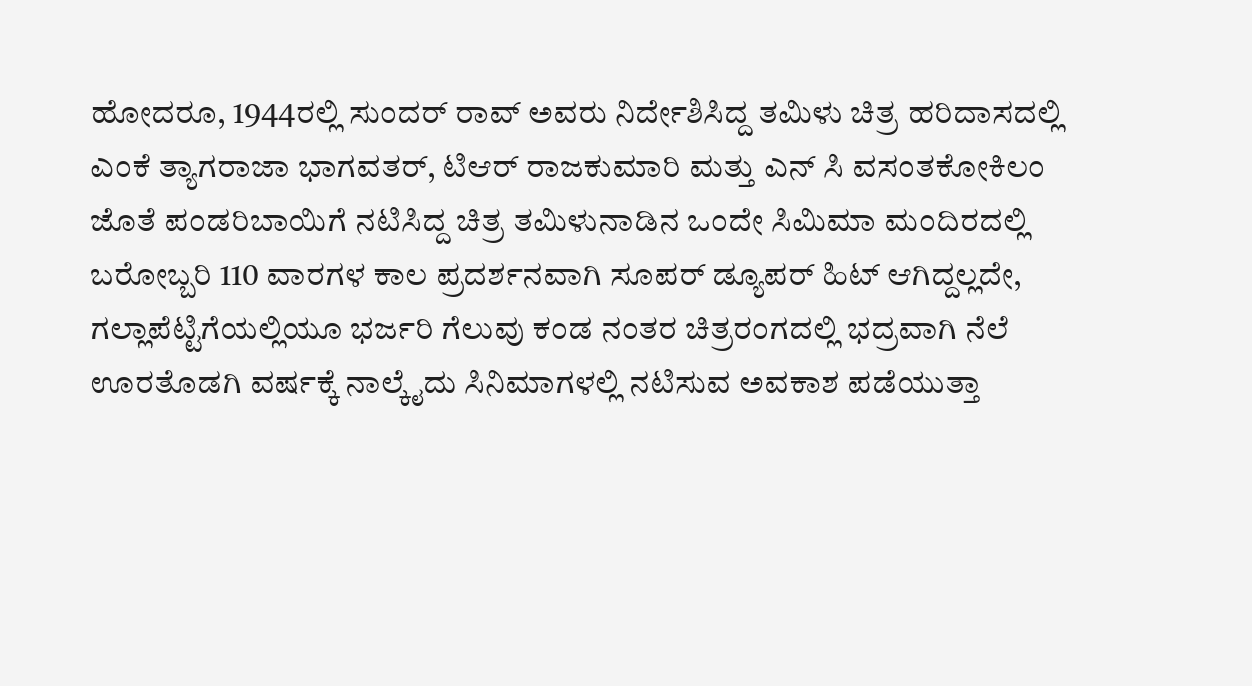ಹೋದರೂ, 1944ರಲ್ಲಿ ಸುಂದರ್ ರಾವ್ ಅವರು ನಿರ್ದೇಶಿಸಿದ್ದ ತಮಿಳು ಚಿತ್ರ ಹರಿದಾಸದಲ್ಲಿ ಎಂಕೆ ತ್ಯಾಗರಾಜಾ ಭಾಗವತರ್, ಟಿಆರ್ ರಾಜಕುಮಾರಿ ಮತ್ತು ಎನ್ ಸಿ ವಸಂತಕೋಕಿಲಂ ಜೊತೆ ಪಂಡರಿಬಾಯಿಗೆ ನಟಿಸಿದ್ದ ಚಿತ್ರ ತಮಿಳುನಾಡಿನ ಒಂದೇ ಸಿಮಿಮಾ ಮಂದಿರದಲ್ಲಿ ಬರೋಬ್ಬರಿ 110 ವಾರಗಳ ಕಾಲ ಪ್ರದರ್ಶನವಾಗಿ ಸೂಪರ್ ಡ್ಯೂಪರ್ ಹಿಟ್ ಆಗಿದ್ದಲ್ಲದೇ, ಗಲ್ಲಾಪೆಟ್ಟಿಗೆಯಲ್ಲಿಯೂ ಭರ್ಜರಿ ಗೆಲುವು ಕಂಡ ನಂತರ ಚಿತ್ರರಂಗದಲ್ಲಿ ಭದ್ರವಾಗಿ ನೆಲೆ ಊರತೊಡಗಿ ವರ್ಷಕ್ಕೆ ನಾಲ್ಕೈದು ಸಿನಿಮಾಗಳಲ್ಲಿ ನಟಿಸುವ ಅವಕಾಶ ಪಡೆಯುತ್ತಾ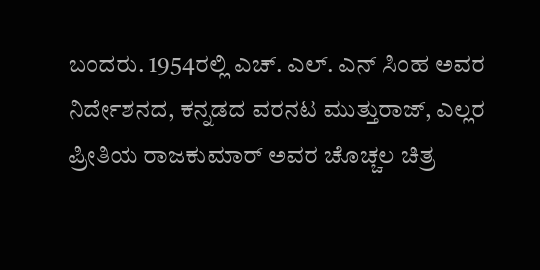ಬಂದರು. 1954ರಲ್ಲಿ ಎಚ್. ಎಲ್. ಎನ್ ಸಿಂಹ ಅವರ ನಿರ್ದೇಶನದ, ಕನ್ನಡದ ವರನಟ ಮುತ್ತುರಾಜ್, ಎಲ್ಲರ ಪ್ರೀತಿಯ ರಾಜಕುಮಾರ್ ಅವರ ಚೊಚ್ಚಲ ಚಿತ್ರ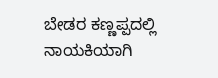ಬೇಡರ ಕಣ್ಣಪ್ಪದಲ್ಲಿ ನಾಯಕಿಯಾಗಿ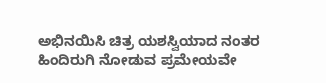ಅಭಿನಯಿಸಿ ಚಿತ್ರ ಯಶಸ್ವಿಯಾದ ನಂತರ ಹಿಂದಿರುಗಿ ನೋಡುವ ಪ್ರಮೇಯವೇ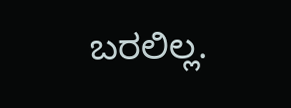ಬರಲಿಲ್ಲ.